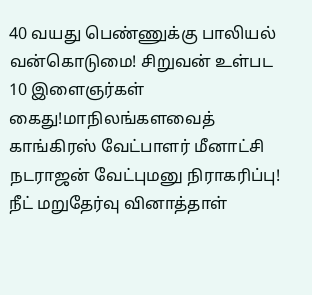40 வயது பெண்ணுக்கு பாலியல் வன்கொடுமை! சிறுவன் உள்பட 10 இளைஞர்கள் கைது!மாநிலங்களவைத் காங்கிரஸ் வேட்பாளர் மீனாட்சி நடராஜன் வேட்புமனு நிராகரிப்பு! நீட் மறுதேர்வு வினாத்தாள்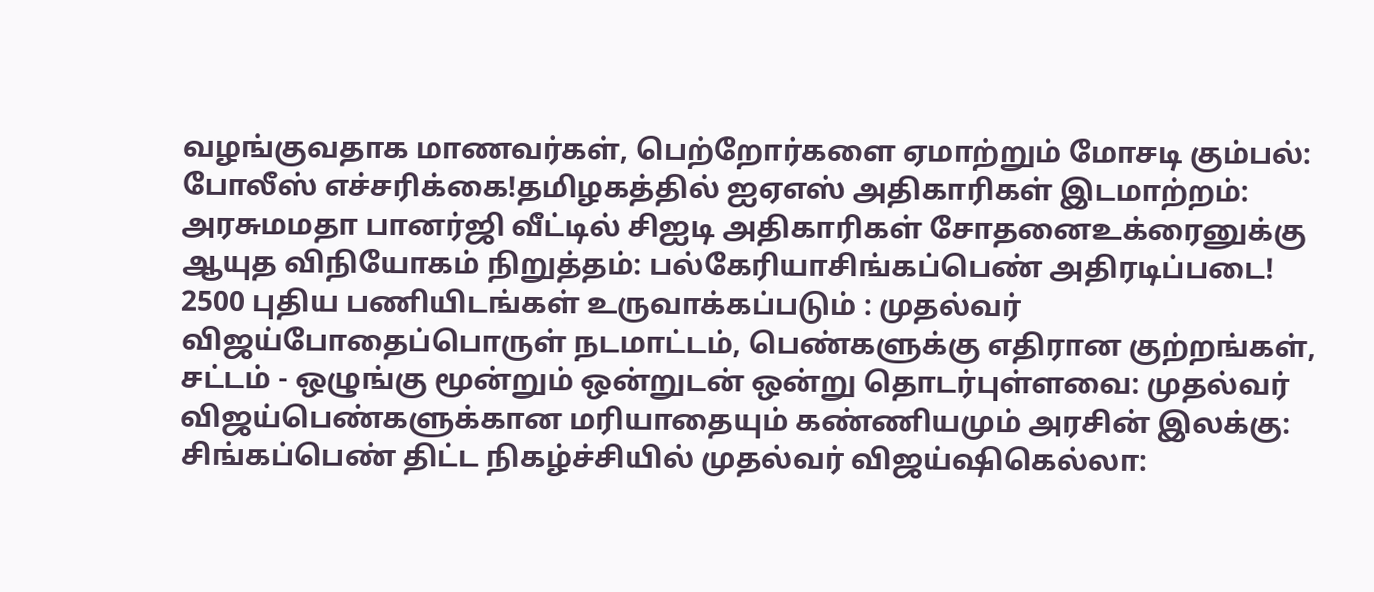வழங்குவதாக மாணவர்கள், பெற்றோர்களை ஏமாற்றும் மோசடி கும்பல்: போலீஸ் எச்சரிக்கை!தமிழகத்தில் ஐஏஎஸ் அதிகாரிகள் இடமாற்றம்: அரசுமமதா பானர்ஜி வீட்டில் சிஐடி அதிகாரிகள் சோதனைஉக்ரைனுக்கு ஆயுத விநியோகம் நிறுத்தம்: பல்கேரியாசிங்கப்பெண் அதிரடிப்படை! 2500 புதிய பணியிடங்கள் உருவாக்கப்படும் : முதல்வர் விஜய்போதைப்பொருள் நடமாட்டம், பெண்களுக்கு எதிரான குற்றங்கள், சட்டம் - ஒழுங்கு மூன்றும் ஒன்றுடன் ஒன்று தொடர்புள்ளவை: முதல்வர் விஜய்பெண்களுக்கான மரியாதையும் கண்ணியமும் அரசின் இலக்கு: சிங்கப்பெண் திட்ட நிகழ்ச்சியில் முதல்வர் விஜய்ஷிகெல்லா: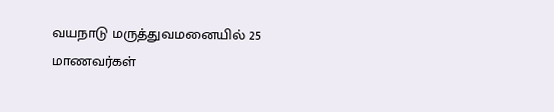வயநாடு மருத்துவமனையில் 25 மாணவர்கள்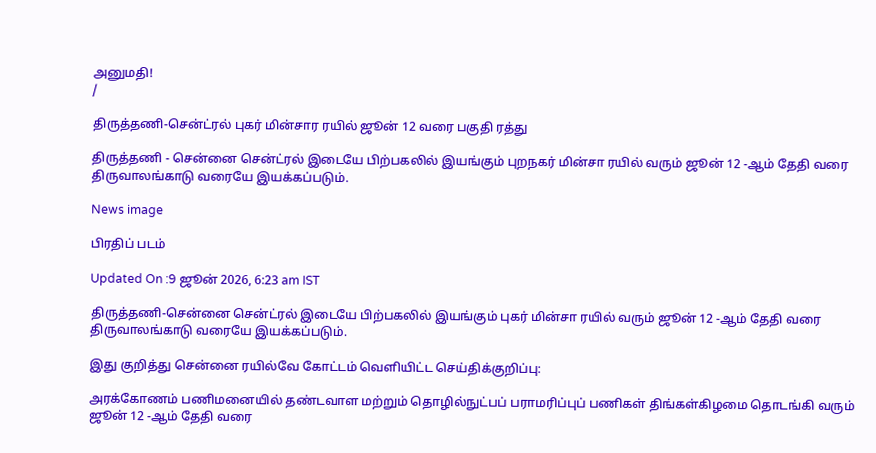அனுமதி!
/

திருத்தணி-சென்ட்ரல் புகர் மின்சார ரயில் ஜூன் 12 வரை பகுதி ரத்து

திருத்தணி - சென்னை சென்ட்ரல் இடையே பிற்பகலில் இயங்கும் புறநகர் மின்சா ரயில் வரும் ஜூன் 12 -ஆம் தேதி வரை திருவாலங்காடு வரையே இயக்கப்படும்.

News image

பிரதிப் படம்

Updated On :9 ஜூன் 2026, 6:23 am IST

திருத்தணி-சென்னை சென்ட்ரல் இடையே பிற்பகலில் இயங்கும் புகர் மின்சா ரயில் வரும் ஜூன் 12 -ஆம் தேதி வரை திருவாலங்காடு வரையே இயக்கப்படும்.

இது குறித்து சென்னை ரயில்வே கோட்டம் வெளியிட்ட செய்திக்குறிப்பு:

அரக்கோணம் பணிமனையில் தண்டவாள மற்றும் தொழில்நுட்பப் பராமரிப்புப் பணிகள் திங்கள்கிழமை தொடங்கி வரும் ஜூன் 12 -ஆம் தேதி வரை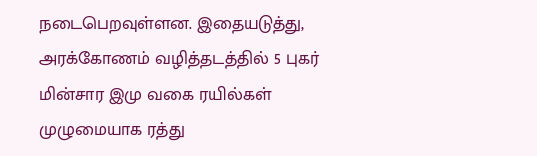நடைபெறவுள்ளன. இதையடுத்து, அரக்கோணம் வழித்தடத்தில் 5 புகர் மின்சார இமு வகை ரயில்கள் முழுமையாக ரத்து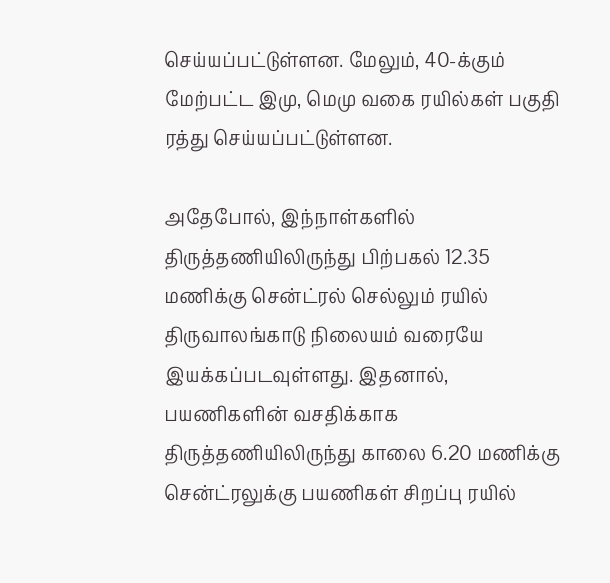செய்யப்பட்டுள்ளன. மேலும், 40-க்கும் மேற்பட்ட இமு, மெமு வகை ரயில்கள் பகுதி ரத்து செய்யப்பட்டுள்ளன.

அதேபோல், இந்நாள்களில் திருத்தணியிலிருந்து பிற்பகல் 12.35 மணிக்கு சென்ட்ரல் செல்லும் ரயில் திருவாலங்காடு நிலையம் வரையே இயக்கப்படவுள்ளது. இதனால், பயணிகளின் வசதிக்காக திருத்தணியிலிருந்து காலை 6.20 மணிக்கு சென்ட்ரலுக்கு பயணிகள் சிறப்பு ரயில்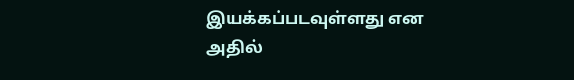இயக்கப்படவுள்ளது என அதில்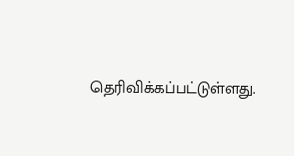தெரிவிக்கப்பட்டுள்ளது.